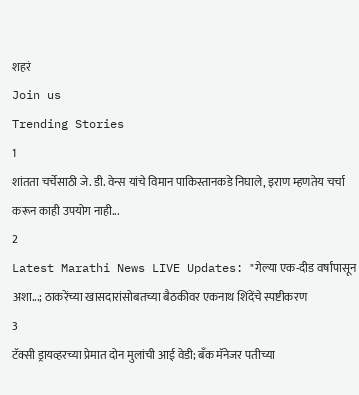शहरं
Join us
Trending Stories
1
शांतता चर्चेसाठी जे. डी. वेन्स यांचे विमान पाकिस्तानकडे निघाले, इराण म्हणतेय चर्चा करून काही उपयोग नाही...
2
Latest Marathi News LIVE Updates: "गेल्या एक-दीड वर्षांपासून अशा...; ठाकरेंच्या खासदारांसोबतच्या बैठकीवर एकनाथ शिंदेंचे स्पष्टीकरण
3
टॅक्सी ड्रायव्हरच्या प्रेमात दोन मुलांची आई वेडी; बँक मॅनेजर पतीच्या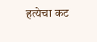हत्येचा कट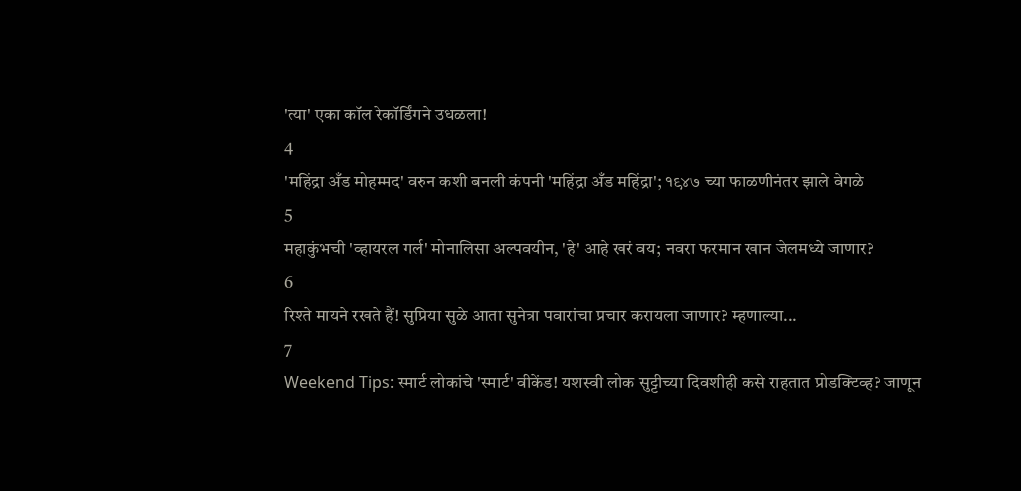'त्या' एका कॉल रेकॉर्डिंगने उधळला!
4
'महिंद्रा अँड मोहम्मद' वरुन कशी बनली कंपनी 'महिंद्रा अँड महिंद्रा'; १९४७ च्या फाळणीनंतर झाले वेगळे
5
महाकुंभची 'व्हायरल गर्ल' मोनालिसा अल्पवयीन, 'हे' आहे खरं वय; नवरा फरमान खान जेलमध्ये जाणार?
6
रिश्ते मायने रखते हैं! सुप्रिया सुळे आता सुनेत्रा पवारांचा प्रचार करायला जाणार? म्हणाल्या...
7
Weekend Tips: स्मार्ट लोकांचे 'स्मार्ट' वीकेंड! यशस्वी लोक सुट्टीच्या दिवशीही कसे राहतात प्रोडक्टिव्ह? जाणून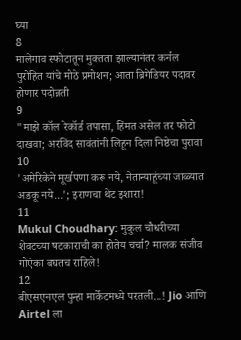घ्या
8
मालेगाव स्फोटातून मुक्तता झाल्यानंतर कर्नल पुरोहित यांचे मोठे प्रमोशन; आता ब्रिगेडियर पदावर होणार पदोन्नती
9
"माझे कॉल रेकॉर्ड तपासा, हिंमत असेल तर फोटो दाखवा; अरविंद सावंतांनी लिहून दिला निष्ठेचा पुरावा
10
'अमेरिकेने मूर्खपणा करू नये, नेतान्याहूंच्या जाळ्यात अडकू नये...'; इराणचा थेट इशारा!
11
Mukul Choudhary: मुकुल चौधरीच्या शेवटच्या षटकाराची का होतेय चर्चा? मालक संजीव गोएंका बघतच राहिले!
12
बीएसएनएल पुन्हा मार्केटमध्ये परतली...! Jio आणि Airtel ला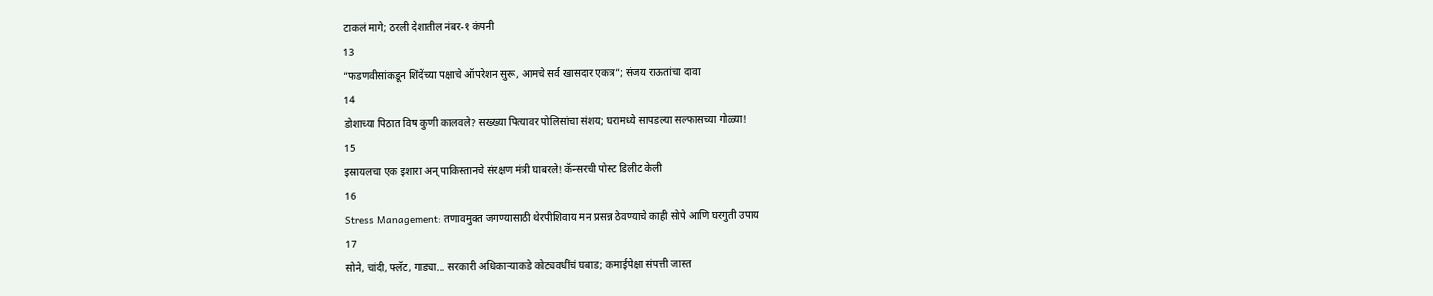टाकलं मागे; ठरली देशातील नंबर-१ कंपनी
13
“फडणवीसांकडून शिंदेंच्या पक्षाचे ऑपरेशन सुरू, आमचे सर्व खासदार एकत्र”; संजय राऊतांचा दावा
14
डोशाच्या पिठात विष कुणी कालवले? सख्ख्या पित्यावर पोलिसांचा संशय; घरामध्ये सापडल्या सल्फासच्या गोळ्या!
15
इस्रायलचा एक इशारा अन् पाकिस्तानचे संरक्षण मंत्री घाबरले! कॅन्सरची पोस्ट डिलीट केली
16
Stress Management: तणावमुक्त जगण्यासाठी थेरपीशिवाय मन प्रसन्न ठेवण्याचे काही सोपे आणि घरगुती उपाय
17
सोने, चांदी, फ्लॅट, गाड्या... सरकारी अधिकाऱ्याकडे कोट्यवधींचं घबाड; कमाईपेक्षा संपत्ती जास्त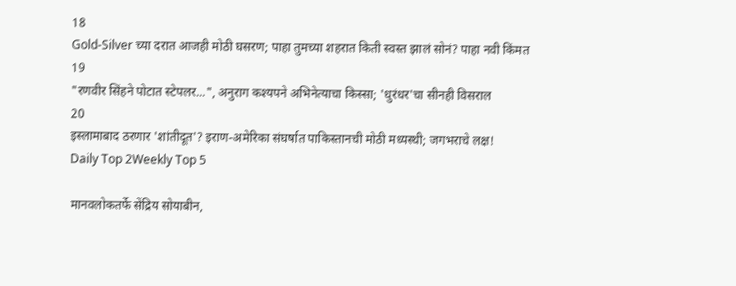18
Gold-Silver च्या दरात आजही मोठी घसरण; पाहा तुमच्या शहरात किती स्वस्त झालं सोनं? पाहा नवी किंमत
19
"रणवीर सिंहने पोटात स्टेपलर...", अनुराग कश्यपने अभिनेत्याचा किस्सा; 'धुरंधर'चा सीनही विसराल
20
इस्लामाबाद ठरणार 'शांतीदूत'? इराण-अमेरिका संघर्षात पाकिस्तानची मोठी मध्यस्थी; जगभराचे लक्ष!
Daily Top 2Weekly Top 5

मानवलोकतर्फे सेंद्रिय सोयाबीन,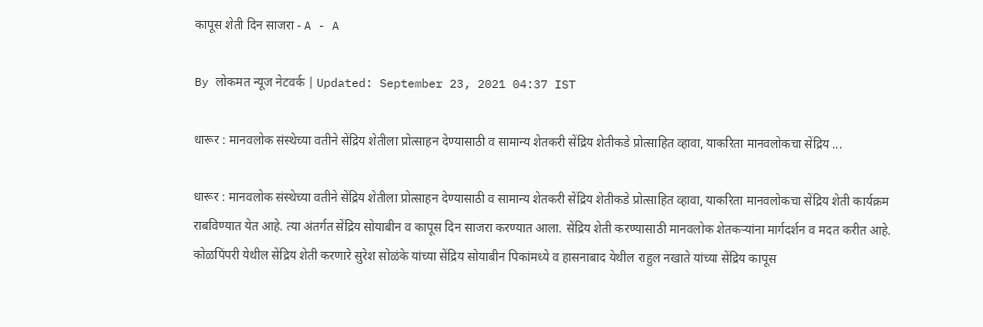कापूस शेती दिन साजरा - A - A

By लोकमत न्यूज नेटवर्क | Updated: September 23, 2021 04:37 IST

धारूर : मानवलोक संस्थेच्या वतीने सेंद्रिय शेतीला प्रोत्साहन देण्यासाठी व सामान्य शेतकरी सेंद्रिय शेतीकडे प्रोत्साहित व्हावा, याकरिता मानवलोकचा सेंद्रिय ...

धारूर : मानवलोक संस्थेच्या वतीने सेंद्रिय शेतीला प्रोत्साहन देण्यासाठी व सामान्य शेतकरी सेंद्रिय शेतीकडे प्रोत्साहित व्हावा, याकरिता मानवलोकचा सेंद्रिय शेती कार्यक्रम राबविण्यात येत आहे. त्या अंतर्गत सेंद्रिय सोयाबीन व कापूस दिन साजरा करण्यात आला. सेंद्रिय शेती करण्यासाठी मानवलोक शेतकऱ्यांना मार्गदर्शन व मदत करीत आहे. कोळपिंपरी येथील सेंद्रिय शेती करणारे सुरेश सोळंके यांच्या सेंद्रिय सोयाबीन पिकांमध्ये व हासनाबाद येथील राहुल नखाते यांच्या सेंद्रिय कापूस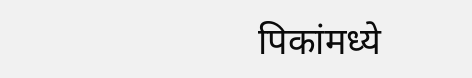पिकांमध्ये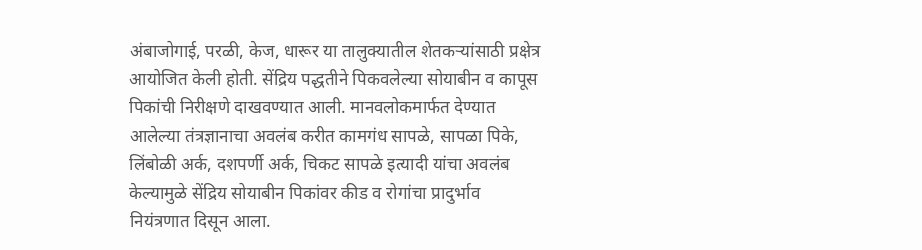अंबाजोगाई, परळी, केज, धारूर या तालुक्यातील शेतकऱ्यांसाठी प्रक्षेत्र आयोजित केली होती. सेंद्रिय पद्धतीने पिकवलेल्या सोयाबीन व कापूस पिकांची निरीक्षणे दाखवण्यात आली. मानवलोकमार्फत देण्यात आलेल्या तंत्रज्ञानाचा अवलंब करीत कामगंध सापळे, सापळा पिके, लिंबोळी अर्क, दशपर्णी अर्क, चिकट सापळे इत्यादी यांचा अवलंब केल्यामुळे सेंद्रिय सोयाबीन पिकांवर कीड व रोगांचा प्रादुर्भाव नियंत्रणात दिसून आला.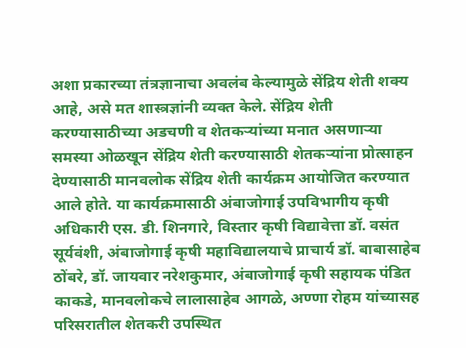अशा प्रकारच्या तंत्रज्ञानाचा अवलंब केल्यामुळे सेंद्रिय शेती शक्य आहे, असे मत शास्त्रज्ञांनी व्यक्त केले. सेंद्रिय शेती करण्यासाठीच्या अडचणी व शेतकऱ्यांच्या मनात असणाऱ्या समस्या ओळखून सेंद्रिय शेती करण्यासाठी शेतकऱ्यांना प्रोत्साहन देण्यासाठी मानवलोक सेंद्रिय शेती कार्यक्रम आयोजित करण्यात आले होते. या कार्यक्रमासाठी अंबाजोगाई उपविभागीय कृषी अधिकारी एस. डी. शिनगारे, विस्तार कृषी विद्यावेत्ता डॉ. वसंत सूर्यवंशी, अंबाजोगाई कृषी महाविद्यालयाचे प्राचार्य डॉ. बाबासाहेब ठोंबरे, डॉ. जायवार नरेशकुमार, अंबाजोगाई कृषी सहायक पंडित काकडे, मानवलोकचे लालासाहेब आगळे, अण्णा रोहम यांच्यासह परिसरातील शेतकरी उपस्थित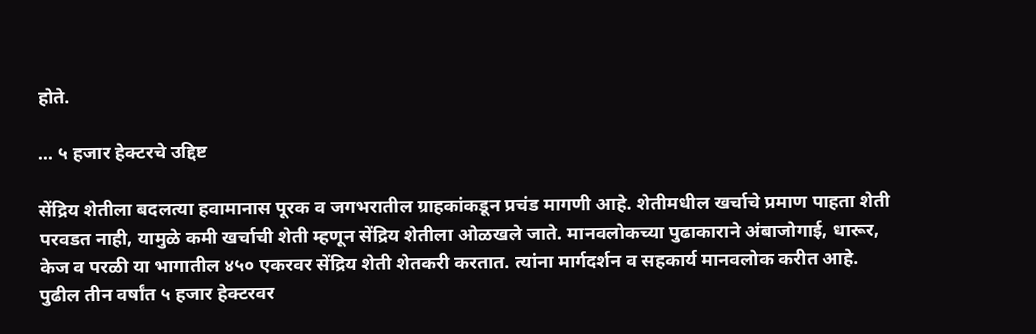होते.

... ५ हजार हेक्टरचे उद्दिष्ट

सेंद्रिय शेतीला बदलत्या हवामानास पूरक व जगभरातील ग्राहकांकडून प्रचंड मागणी आहे. शेतीमधील खर्चाचे प्रमाण पाहता शेती परवडत नाही, यामुळे कमी खर्चाची शेती म्हणून सेंद्रिय शेतीला ओळखले जाते. मानवलोकच्या पुढाकाराने अंबाजोगाई, धारूर, केज व परळी या भागातील ४५० एकरवर सेंद्रिय शेती शेतकरी करतात. त्यांना मार्गदर्शन व सहकार्य मानवलोक करीत आहे. पुढील तीन वर्षांत ५ हजार हेक्टरवर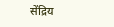सेंद्रिय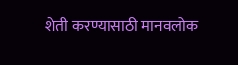शेती करण्यासाठी मानवलोक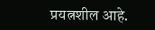प्रयत्नशील आहे.